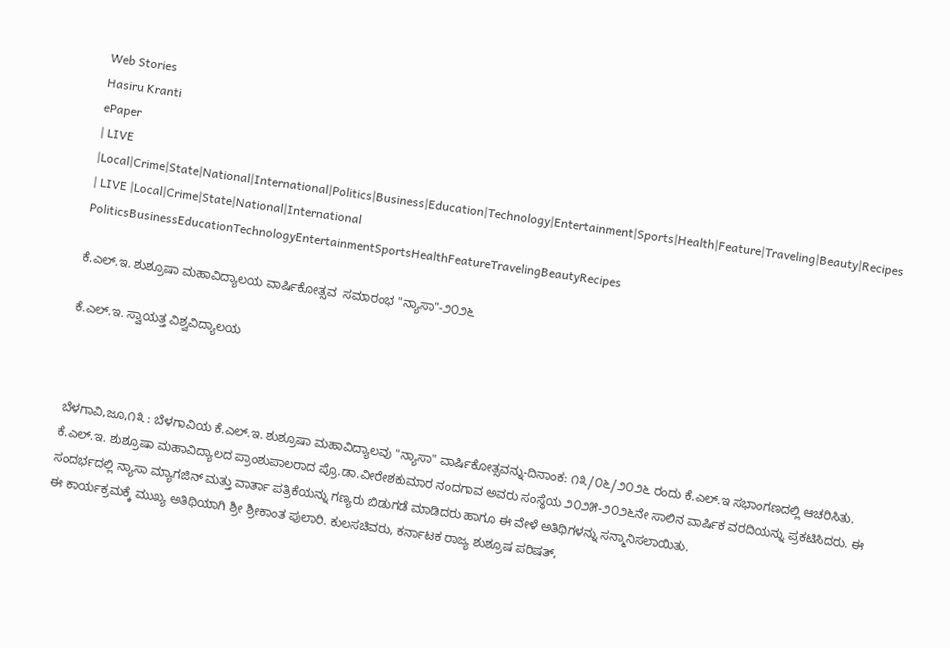Web Stories
Hasiru Kranti
ePaper
| LIVE |Local|Crime|State|National|International|Politics|Business|Education|Technology|Entertainment|Sports|Health|Feature|Traveling|Beauty|Recipes
| LIVE |Local|Crime|State|National|International
PoliticsBusinessEducationTechnologyEntertainmentSportsHealthFeatureTravelingBeautyRecipes

ಕೆ.ಎಲ್.ಇ. ಶುಶ್ರೂಷಾ ಮಹಾವಿದ್ಯಾಲಯ ವಾರ್ಷಿಕೋತ್ಸವ  ಸಮಾರಂಭ "ನ್ಯಾಸಾ"-೨೦೨೬

ಕೆ.ಎಲ್.ಇ. ಸ್ವಾಯತ್ತ ವಿಶ್ವವಿದ್ಯಾಲಯ



ಬೆಳಗಾವಿ,ಜೂ,೧೩ : ಬೆಳಗಾವಿಯ ಕೆ.ಎಲ್.ಇ. ಶುಶ್ರೂಷಾ ಮಹಾವಿದ್ಯಾಲವು "ನ್ಯಾಸಾ" ವಾರ್ಷಿಕೋತ್ಸವನ್ನು-ದಿನಾಂಕ: ೧೩/೦೬/೨೦೨೬ ರಂದು ಕೆ.ಎಲ್.ಇ ಸಭಾಂಗಣದಲ್ಲಿ ಆಚರಿಸಿತು.
ಕೆ.ಎಲ್.ಇ. ಶುಶ್ರೂಷಾ ಮಹಾವಿದ್ಯಾಲದ ಪ್ರಾಂಶುಪಾಲರಾದ ಪ್ರೊ.ಡಾ.ವೀರೇಶಕುಮಾರ ನಂದಗಾವ ಅವರು ಸಂಸ್ಥೆಯ ೨೦೨೫-೨೦೨೬ನೇ ಸಾಲಿನ ವಾರ್ಷಿಕ ವರದಿಯನ್ನು ಪ್ರಕಟಿಸಿದರು. ಈ ಸಂದರ್ಭದಲ್ಲಿ ನ್ಯಾಸಾ ಮ್ಯಾಗಜಿನ್ ಮತ್ತು ವಾರ್ತಾ ಪತ್ರಿಕೆಯನ್ನು ಗಣ್ಯರು ಬಿಡುಗಡೆ ಮಾಡಿದರು ಹಾಗೂ ಈ ವೇಳೆ ಅತಿಥಿಗಳನ್ನು ಸನ್ಮಾನಿಸಲಾಯಿತು.
ಈ ಕಾರ್ಯಕ್ರಮಕ್ಕೆ ಮುಖ್ಯ ಅತಿಥಿಯಾಗಿ ಶ್ರೀ ಶ್ರೀಕಾಂತ ಪುಲಾರಿ. ಕುಲಸಚಿವರು, ಕರ್ನಾಟಕ ರಾಜ್ಯ ಶುಶ್ರೂಷ ಪರಿಷತ್,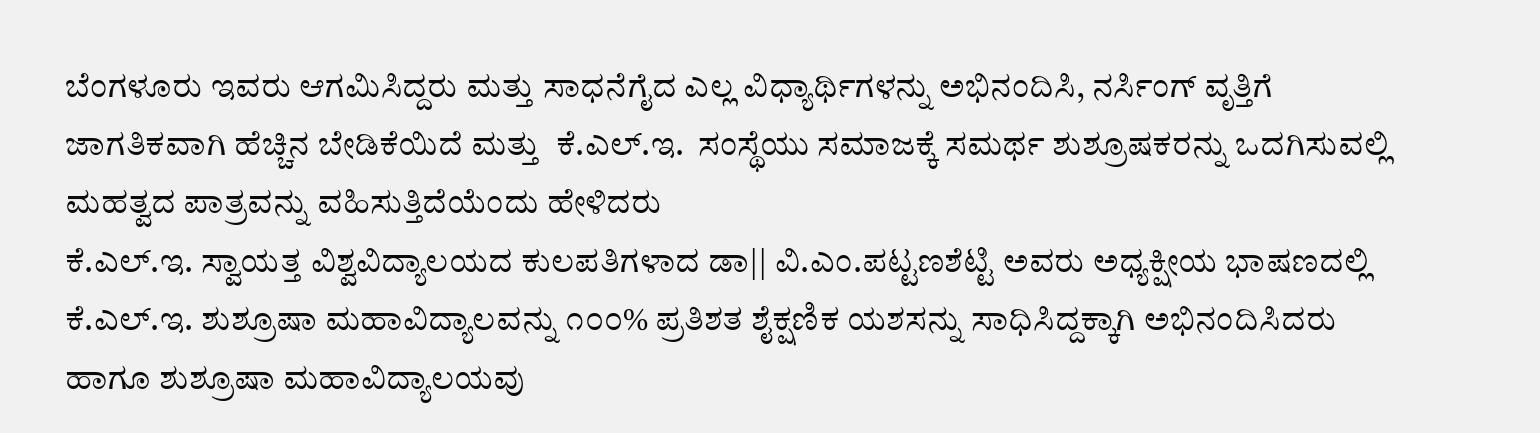ಬೆಂಗಳೂರು ಇವರು ಆಗಮಿಸಿದ್ದರು ಮತ್ತು ಸಾಧನೆಗೈದ ಎಲ್ಲ ವಿಧ್ಯಾರ್ಥಿಗಳನ್ನು ಅಭಿನಂದಿಸಿ, ನರ್ಸಿಂಗ್ ವೃತ್ತಿಗೆ ಜಾಗತಿಕವಾಗಿ ಹೆಚ್ಚಿನ ಬೇಡಿಕೆಯಿದೆ ಮತ್ತು  ಕೆ.ಎಲ್.ಇ.  ಸಂಸ್ಥೆಯು ಸಮಾಜಕ್ಕೆ ಸಮರ್ಥ ಶುಶ್ರೂಷಕರನ್ನು ಒದಗಿಸುವಲ್ಲಿ ಮಹತ್ವದ ಪಾತ್ರವನ್ನು ವಹಿಸುತ್ತಿದೆಯೆಂದು ಹೇಳಿದರು
ಕೆ.ಎಲ್.ಇ. ಸ್ವಾಯತ್ತ ವಿಶ್ವವಿದ್ಯಾಲಯದ ಕುಲಪತಿಗಳಾದ ಡಾ|| ವಿ.ಎಂ.ಪಟ್ಟಣಶೆಟ್ಟಿ ಅವರು ಅಧ್ಯಕ್ಷೀಯ ಭಾಷಣದಲ್ಲಿ ಕೆ.ಎಲ್.ಇ. ಶುಶ್ರೂಷಾ ಮಹಾವಿದ್ಯಾಲವನ್ನು ೧೦೦% ಪ್ರತಿಶತ ಶೈಕ್ಷಣಿಕ ಯಶಸನ್ನು ಸಾಧಿಸಿದ್ದಕ್ಕಾಗಿ ಅಭಿನಂದಿಸಿದರು ಹಾಗೂ ಶುಶ್ರೂಷಾ ಮಹಾವಿದ್ಯಾಲಯವು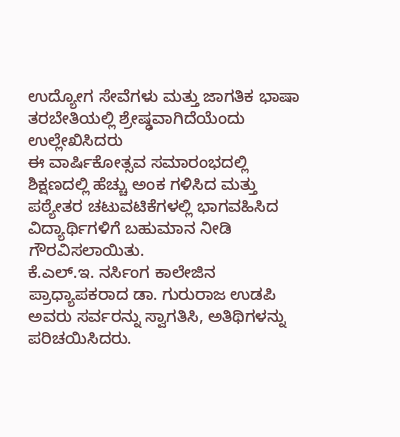ಉದ್ಯೋಗ ಸೇವೆಗಳು ಮತ್ತು ಜಾಗತಿಕ ಭಾಷಾ ತರಬೇತಿಯಲ್ಲಿ ಶ್ರೇಷ್ಢವಾಗಿದೆಯೆಂದು ಉಲ್ಲೇಖಿಸಿದರು
ಈ ವಾರ್ಷಿಕೋತ್ಸವ ಸಮಾರಂಭದಲ್ಲಿ ಶಿಕ್ಷಣದಲ್ಲಿ ಹೆಚ್ಚು ಅಂಕ ಗಳಿಸಿದ ಮತ್ತು ಪಠ್ಯೇತರ ಚಟುವಟಿಕೆಗಳಲ್ಲಿ ಭಾಗವಹಿಸಿದ ವಿದ್ಯಾರ್ಥಿಗಳಿಗೆ ಬಹುಮಾನ ನೀಡಿ ಗೌರವಿಸಲಾಯಿತು.
ಕೆ.ಎಲ್.ಇ. ನರ್ಸಿಂಗ ಕಾಲೇಜಿನ ಪ್ರಾಧ್ಯಾಪಕರಾದ ಡಾ. ಗುರುರಾಜ ಉಡಪಿ ಅವರು ಸರ್ವರನ್ನು ಸ್ವಾಗತಿಸಿ, ಅತಿಥಿಗಳನ್ನು ಪರಿಚಯಿಸಿದರು.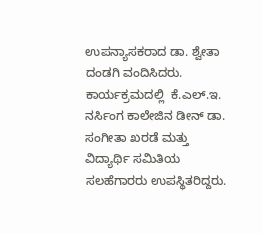ಉಪನ್ಯಾಸಕರಾದ ಡಾ. ಶ್ವೇತಾ ದಂಡಗಿ ವಂದಿಸಿದರು.
ಕಾರ್ಯಕ್ರಮದಲ್ಲಿ  ಕೆ.ಎಲ್.ಇ. ನರ್ಸಿಂಗ ಕಾಲೇಜಿನ ಡೀನ್ ಡಾ. ಸಂಗೀತಾ ಖರಡೆ ಮತ್ತು ವಿದ್ಯಾರ್ಥಿ ಸಮಿತಿಯ ಸಲಹೆಗಾರರು ಉಪಸ್ಥಿತರಿದ್ದರು.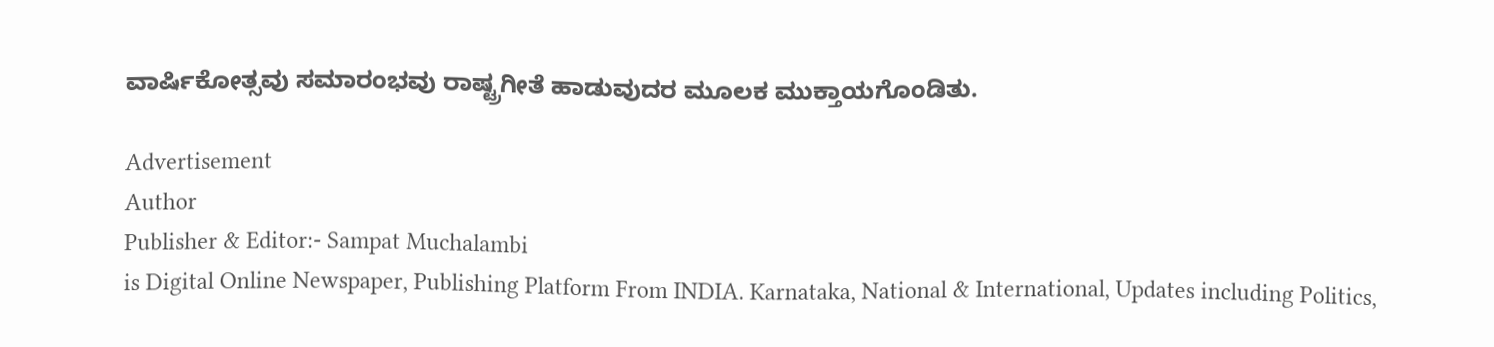ವಾರ್ಷಿಕೋತ್ಸವು ಸಮಾರಂಭವು ರಾಷ್ಟ್ರಗೀತೆ ಹಾಡುವುದರ ಮೂಲಕ ಮುಕ್ತಾಯಗೊಂಡಿತು.

Advertisement
Author
Publisher & Editor:- Sampat Muchalambi
is Digital Online Newspaper, Publishing Platform From INDIA. Karnataka, National & International, Updates including Politics,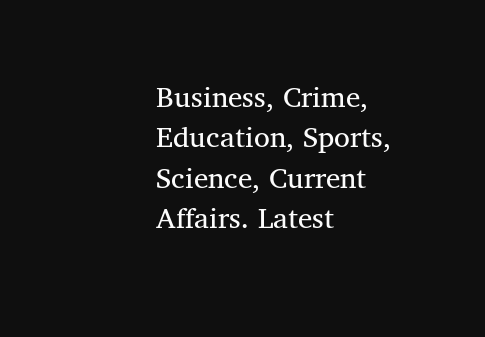Business, Crime, Education, Sports, Science, Current Affairs. Latest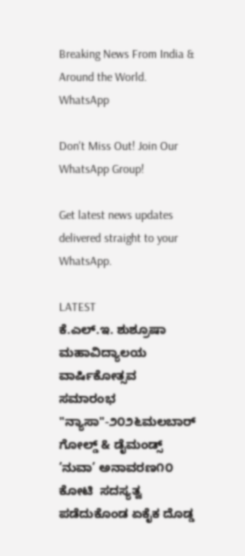Breaking News From India & Around the World.
WhatsApp

Don't Miss Out! Join Our WhatsApp Group!

Get latest news updates delivered straight to your WhatsApp.

LATEST
ಕೆ.ಎಲ್.ಇ. ಶುಶ್ರೂಷಾ ಮಹಾವಿದ್ಯಾಲಯ ವಾರ್ಷಿಕೋತ್ಸವ  ಸಮಾರಂಭ "ನ್ಯಾಸಾ"-೨೦೨೬ಮಲಬಾರ್ ಗೋಲ್ಡ್ & ಡೈಮಂಡ್ಸ್ ’ನುವಾ’ ಅನಾವರಣ೧೦ ಕೋಟಿ  ಸದಸ್ಯತ್ವ ಪಡೆದುಕೊಂಡ ಏಕೈಕ ದೊಡ್ಡ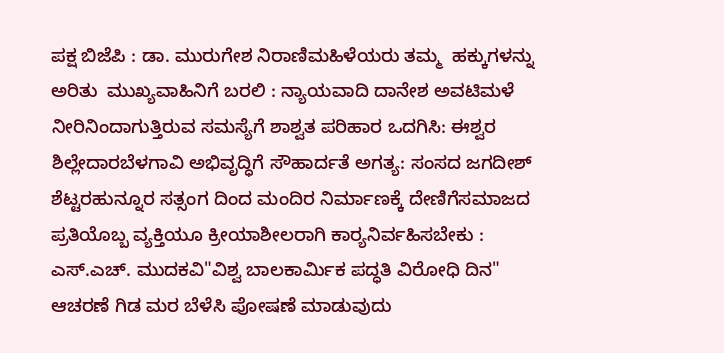ಪಕ್ಷ ಬಿಜೆಪಿ : ಡಾ. ಮುರುಗೇಶ ನಿರಾಣಿಮಹಿಳೆಯರು ತಮ್ಮ  ಹಕ್ಕುಗಳನ್ನು ಅರಿತು  ಮುಖ್ಯವಾಹಿನಿಗೆ ಬರಲಿ : ನ್ಯಾಯವಾದಿ ದಾನೇಶ ಅವಟಿಮಳೆ ನೀರಿನಿಂದಾಗುತ್ತಿರುವ ಸಮಸ್ಯೆಗೆ ಶಾಶ್ವತ ಪರಿಹಾರ ಒದಗಿಸಿ: ಈಶ್ವರ ಶಿಲ್ಲೇದಾರಬೆಳಗಾವಿ ಅಭಿವೃದ್ಧಿಗೆ ಸೌಹಾರ್ದತೆ ಅಗತ್ಯ: ಸಂಸದ ಜಗದೀಶ್ ಶೆಟ್ಟರಹುನ್ನೂರ ಸತ್ಸಂಗ ದಿಂದ ಮಂದಿರ ನಿರ್ಮಾಣಕ್ಕೆ ದೇಣಿಗೆಸಮಾಜದ ಪ್ರತಿಯೊಬ್ಬ ವ್ಯಕ್ತಿಯೂ ಕ್ರೀಯಾಶೀಲರಾಗಿ ಕಾರ್‍ಯನಿರ್ವಹಿಸಬೇಕು : ಎಸ್.ಎಚ್. ಮುದಕವಿ"ವಿಶ್ವ ಬಾಲಕಾರ್ಮಿಕ ಪದ್ಧತಿ ವಿರೋಧಿ ದಿನ" ಆಚರಣೆ ಗಿಡ ಮರ ಬೆಳೆಸಿ ಪೋಷಣೆ ಮಾಡುವುದು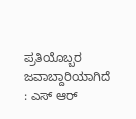ಪ್ರತಿಯೊಬ್ಬರ ಜವಾಬ್ದಾರಿಯಾಗಿದೆ : ಎಸ್ ಆರ್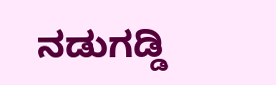ನಡುಗಡ್ಡಿ